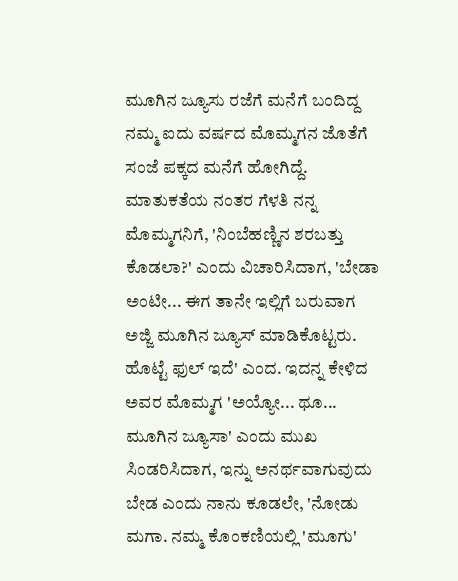ಮೂಗಿನ ಜ್ಯೂಸು ರಜೆಗೆ ಮನೆಗೆ ಬಂದಿದ್ದ ನಮ್ಮ ಐದು ವರ್ಷದ ಮೊಮ್ಮಗನ ಜೊತೆಗೆ ಸಂಜೆ ಪಕ್ಕದ ಮನೆಗೆ ಹೋಗಿದ್ದೆ. ಮಾತುಕತೆಯ ನಂತರ ಗೆಳತಿ ನನ್ನ ಮೊಮ್ಮಗನಿಗೆ, 'ನಿಂಬೆಹಣ್ಣಿನ ಶರಬತ್ತು ಕೊಡಲಾ?' ಎಂದು ವಿಚಾರಿಸಿದಾಗ, 'ಬೇಡಾ ಅಂಟೀ... ಈಗ ತಾನೇ ಇಲ್ಲಿಗೆ ಬರುವಾಗ ಅಜ್ಜಿ ಮೂಗಿನ ಜ್ಯೂಸ್ ಮಾಡಿಕೊಟ್ಟರು. ಹೊಟ್ಟೆ ಫುಲ್ ಇದೆ' ಎಂದ. ಇದನ್ನ ಕೇಳಿದ ಅವರ ಮೊಮ್ಮಗ 'ಅಯ್ಯೋ... ಥೂ... ಮೂಗಿನ ಜ್ಯೂಸಾ' ಎಂದು ಮುಖ ಸಿಂಡರಿಸಿದಾಗ, ಇನ್ನು ಅನರ್ಥವಾಗುವುದು ಬೇಡ ಎಂದು ನಾನು ಕೂಡಲೇ, 'ನೋಡು ಮಗಾ. ನಮ್ಮ ಕೊಂಕಣಿಯಲ್ಲಿ 'ಮೂಗು'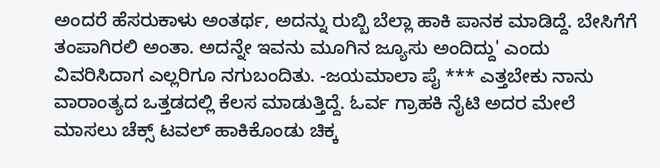ಅಂದರೆ ಹೆಸರುಕಾಳು ಅಂತರ್ಥ, ಅದನ್ನು ರುಬ್ಬಿ ಬೆಲ್ಲಾ ಹಾಕಿ ಪಾನಕ ಮಾಡಿದ್ದೆ. ಬೇಸಿಗೆಗೆ ತಂಪಾಗಿರಲಿ ಅಂತಾ. ಅದನ್ನೇ ಇವನು ಮೂಗಿನ ಜ್ಯೂಸು ಅಂದಿದ್ದು' ಎಂದು ವಿವರಿಸಿದಾಗ ಎಲ್ಲರಿಗೂ ನಗುಬಂದಿತು. -ಜಯಮಾಲಾ ಪೈ *** ಎತ್ತಬೇಕು ನಾನು ವಾರಾಂತ್ಯದ ಒತ್ತಡದಲ್ಲಿ ಕೆಲಸ ಮಾಡುತ್ತಿದ್ದೆ. ಓರ್ವ ಗ್ರಾಹಕಿ ನೈಟಿ ಅದರ ಮೇಲೆ ಮಾಸಲು ಚೆಕ್ಸ್ ಟವಲ್ ಹಾಕಿಕೊಂಡು ಚಿಕ್ಕ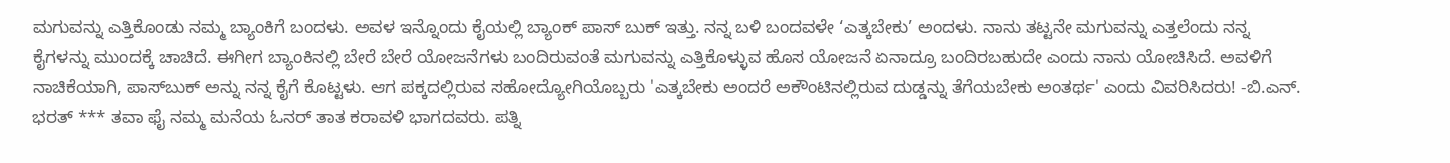ಮಗುವನ್ನು ಎತ್ತಿಕೊಂಡು ನಮ್ಮ ಬ್ಯಾಂಕಿಗೆ ಬಂದಳು. ಅವಳ ಇನ್ನೊಂದು ಕೈಯಲ್ಲಿ ಬ್ಯಾಂಕ್ ಪಾಸ್ ಬುಕ್ ಇತ್ತು. ನನ್ನ ಬಳಿ ಬಂದವಳೇ ‘ಎತ್ಕಬೇಕು’ ಅಂದಳು. ನಾನು ತಟ್ಟನೇ ಮಗುವನ್ನು ಎತ್ತಲೆಂದು ನನ್ನ ಕೈಗಳನ್ನು ಮುಂದಕ್ಕೆ ಚಾಚಿದೆ. ಈಗೀಗ ಬ್ಯಾಂಕಿನಲ್ಲಿ ಬೇರೆ ಬೇರೆ ಯೋಜನೆಗಳು ಬಂದಿರುವಂತೆ ಮಗುವನ್ನು ಎತ್ತಿಕೊಳ್ಳುವ ಹೊಸ ಯೋಜನೆ ಏನಾದ್ರೂ ಬಂದಿರಬಹುದೇ ಎಂದು ನಾನು ಯೋಚಿಸಿದೆ. ಅವಳಿಗೆ ನಾಚಿಕೆಯಾಗಿ, ಪಾಸ್‌ಬುಕ್ ಅನ್ನು ನನ್ನ ಕೈಗೆ ಕೊಟ್ಟಳು. ಆಗ ಪಕ್ಕದಲ್ಲಿರುವ ಸಹೋದ್ಯೋಗಿಯೊಬ್ಬರು 'ಎತ್ಕಬೇಕು ಅಂದರೆ ಅಕೌಂಟಿನಲ್ಲಿರುವ ದುಡ್ಡನ್ನು ತೆಗೆಯಬೇಕು ಅಂತರ್ಥ' ಎಂದು ವಿವರಿಸಿದರು! -ಬಿ.ಎನ್. ಭರತ್ *** ತವಾ ಫೈ ನಮ್ಮ ಮನೆಯ ಓನರ್ ತಾತ ಕರಾವಳಿ ಭಾಗದವರು. ಪತ್ನಿ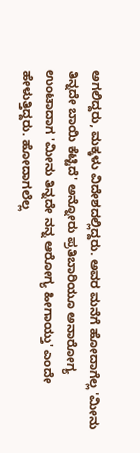ಅಗಲಿದ್ದರು, ಮಕ್ಕಳು ವಿದೇಶದಲ್ಲಿದ್ದರು. ಅವರ ಮನೆಗೆ ಹೋದಾಗೆಲ್ಲ 'ಮೀನು ತಿನ್ನದೇ ಬಾಯಿ ಕೆಟ್ಟಿದೆ' ಅನ್ನೋರು ಪ್ರತಿಬಾರಿಯೂ ಅನಾರೋಗ್ಯ ಉಂಟಾದಾಗ 'ಮೀನು ತಿನ್ನದೇ ನನ್ನ ಆರೋಗ್ಯ ಹೀಗಾಯ್ತು' ಎಂದೇ ಹೇಳುತ್ತಿದ್ದರು. ಹೋದಾಗಲೆಲ್ಲ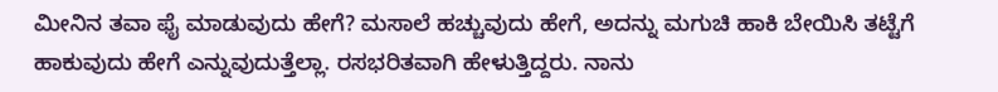ಮೀನಿನ ತವಾ ಫೈ ಮಾಡುವುದು ಹೇಗೆ? ಮಸಾಲೆ ಹಚ್ಚುವುದು ಹೇಗೆ, ಅದನ್ನು ಮಗುಚಿ ಹಾಕಿ ಬೇಯಿಸಿ ತಟ್ಟೆಗೆ ಹಾಕುವುದು ಹೇಗೆ ಎನ್ನುವುದುತ್ತೆಲ್ಲಾ. ರಸಭರಿತವಾಗಿ ಹೇಳುತ್ತಿದ್ದರು. ನಾನು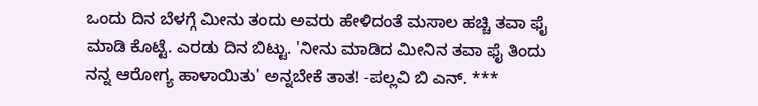ಒಂದು ದಿನ ಬೆಳಗ್ಗೆ ಮೀನು ತಂದು ಅವರು ಹೇಳಿದಂತೆ ಮಸಾಲ ಹಚ್ಚಿ ತವಾ ಫೈ ಮಾಡಿ ಕೊಟ್ಟೆ. ಎರಡು ದಿನ ಬಿಟ್ಟು. 'ನೀನು ಮಾಡಿದ ಮೀನಿನ ತವಾ ಫೈ ತಿಂದು ನನ್ನ ಆರೋಗ್ಯ ಹಾಳಾಯಿತು' ಅನ್ನಬೇಕೆ ತಾತ! -ಪಲ್ಲವಿ ಬಿ ಎನ್. ***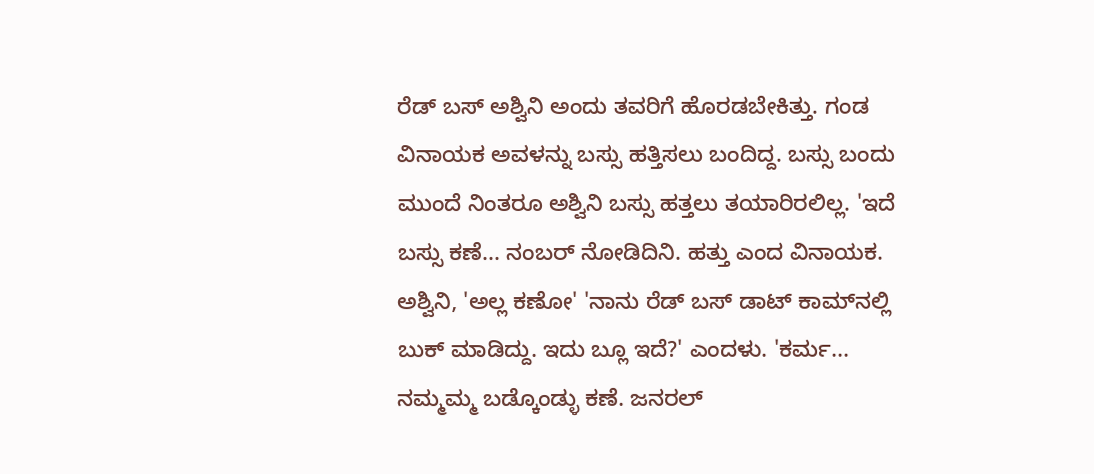ರೆಡ್‌ ಬಸ್ ಅಶ್ವಿನಿ ಅಂದು ತವರಿಗೆ ಹೊರಡಬೇಕಿತ್ತು. ಗಂಡ ವಿನಾಯಕ ಅವಳನ್ನು ಬಸ್ಸು ಹತ್ತಿಸಲು ಬಂದಿದ್ದ. ಬಸ್ಸು ಬಂದು ಮುಂದೆ ನಿಂತರೂ ಅಶ್ವಿನಿ ಬಸ್ಸು ಹತ್ತಲು ತಯಾರಿರಲಿಲ್ಲ. 'ಇದೆ ಬಸ್ಸು ಕಣೆ... ನಂಬರ್ ನೋಡಿದಿನಿ. ಹತ್ತು ಎಂದ ವಿನಾಯಕ. ಅಶ್ವಿನಿ, 'ಅಲ್ಲ ಕಣೋ' 'ನಾನು ರೆಡ್‌ ಬಸ್ ಡಾಟ್ ಕಾಮ್‌ನಲ್ಲಿ ಬುಕ್ ಮಾಡಿದ್ದು. ಇದು ಬ್ಲೂ ಇದೆ?' ಎಂದಳು. 'ಕರ್ಮ... ನಮ್ಮಮ್ಮ ಬಡ್ಕೊಂಡ್ಳು ಕಣೆ. ಜನರಲ್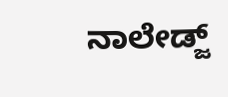ನಾಲೇಡ್ಜ್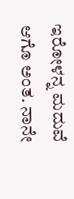ಇರೋಳನ್ನ ಮದುವೆ ಆಗೊ ಅಂತ. ನಾನೇ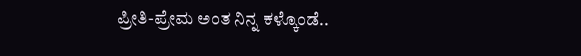ಪ್ರೀತಿ-ಪ್ರೇಮ ಅಂತ ನಿನ್ನ ಕಳ್ಕೊಂಡೆ..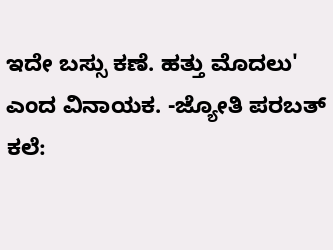ಇದೇ ಬಸ್ಸು ಕಣೆ. ಹತ್ತು ಮೊದಲು' ಎಂದ ವಿನಾಯಕ. -ಜ್ಯೋತಿ ಪರಬತ್ ಕಲೆ: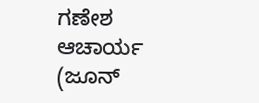ಗಣೇಶ ಆಚಾರ್ಯ (ಜೂನ್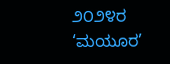೨೦೨೪ರ ‘ಮಯೂರ’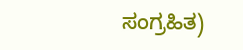ಸಂಗ್ರಹಿತ)